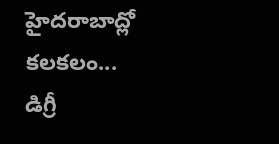హైదరాబాద్లో కలకలం... డిగ్రీ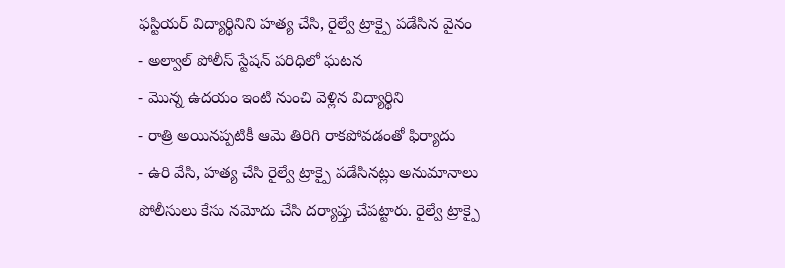ఫస్టియర్ విద్యార్థినిని హత్య చేసి, రైల్వే ట్రాక్పై పడేసిన వైనం
- అల్వాల్ పోలీస్ స్టేషన్ పరిధిలో ఘటన
- మొన్న ఉదయం ఇంటి నుంచి వెళ్లిన విద్యార్థిని
- రాత్రి అయినప్పటికీ ఆమె తిరిగి రాకపోవడంతో ఫిర్యాదు
- ఉరి వేసి, హత్య చేసి రైల్వే ట్రాక్పై పడేసినట్లు అనుమానాలు
పోలీసులు కేసు నమోదు చేసి దర్యాప్తు చేపట్టారు. రైల్వే ట్రాక్పై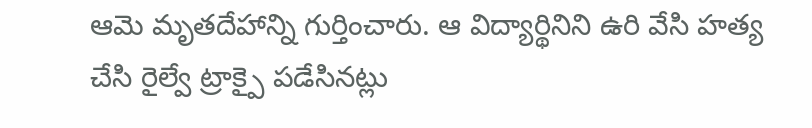ఆమె మృతదేహాన్ని గుర్తించారు. ఆ విద్యార్థినిని ఉరి వేసి హత్య చేసి రైల్వే ట్రాక్పై పడేసినట్లు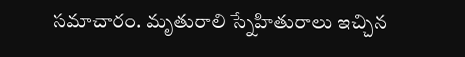సమాచారం. మృతురాలి స్నేహితురాలు ఇచ్చిన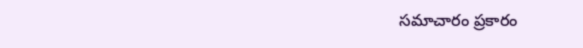సమాచారం ప్రకారం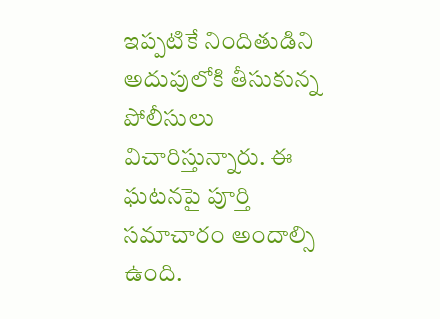ఇప్పటికే నిందితుడిని అదుపులోకి తీసుకున్న పోలీసులు విచారిస్తున్నారు. ఈ ఘటనపై పూర్తి సమాచారం అందాల్సి ఉంది.